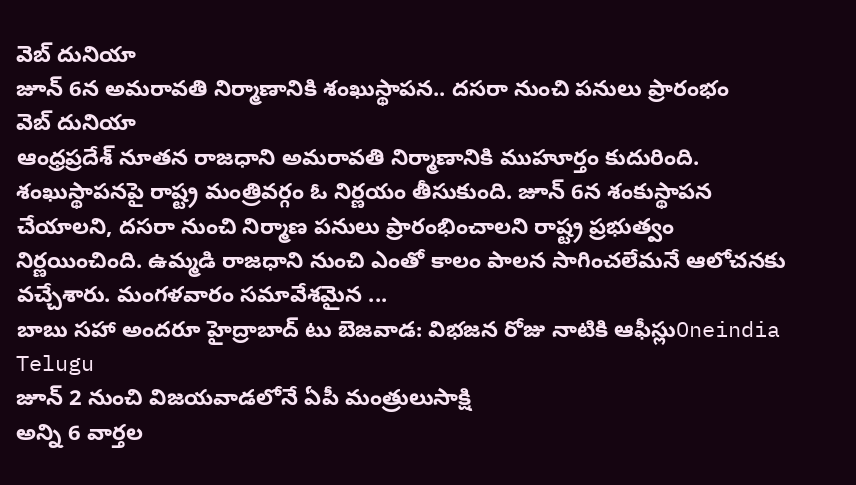వెబ్ దునియా
జూన్ 6న అమరావతి నిర్మాణానికి శంఖుస్థాపన.. దసరా నుంచి పనులు ప్రారంభం
వెబ్ దునియా
ఆంధ్రప్రదేశ్ నూతన రాజధాని అమరావతి నిర్మాణానికి ముహూర్తం కుదురింది. శంఖుస్థాపనపై రాష్ట్ర మంత్రివర్గం ఓ నిర్ణయం తీసుకుంది. జూన్ 6న శంకుస్థాపన చేయాలని, దసరా నుంచి నిర్మాణ పనులు ప్రారంభించాలని రాష్ట్ర ప్రభుత్వం నిర్ణయించింది. ఉమ్మడి రాజధాని నుంచి ఎంతో కాలం పాలన సాగించలేమనే ఆలోచనకు వచ్చేశారు. మంగళవారం సమావేశమైన ...
బాబు సహా అందరూ హైద్రాబాద్ టు బెజవాడ: విభజన రోజు నాటికి ఆఫీస్లుOneindia Telugu
జూన్ 2 నుంచి విజయవాడలోనే ఏపీ మంత్రులుసాక్షి
అన్ని 6 వార్తల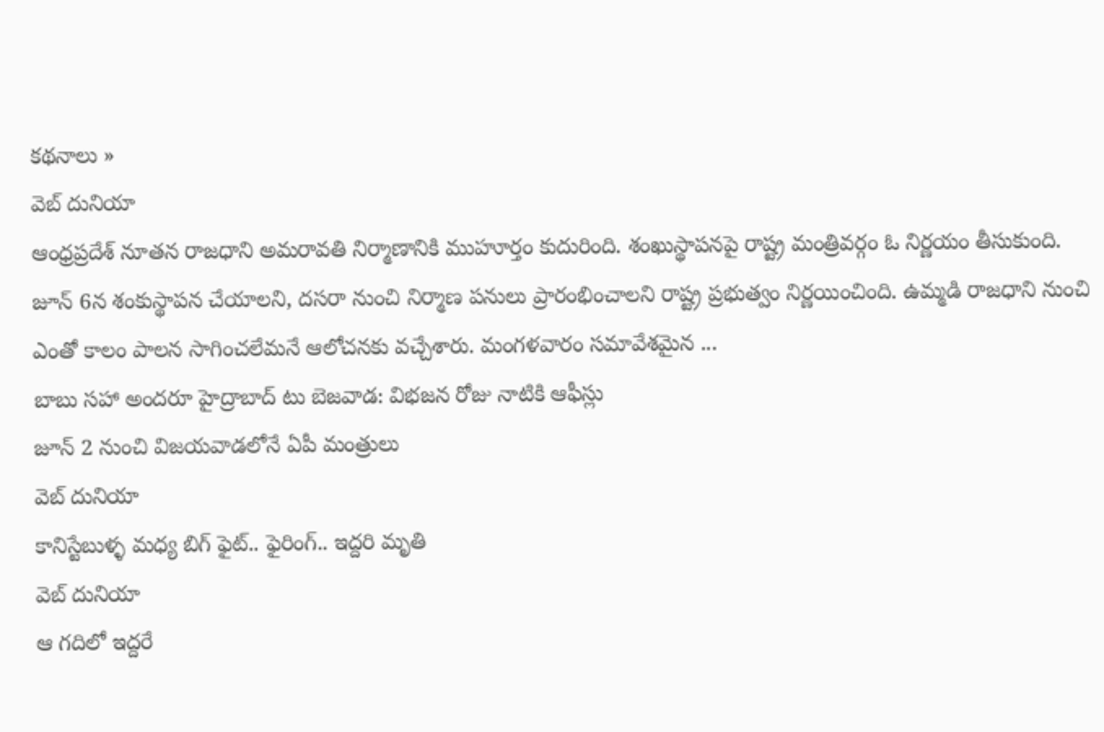కథనాలు »
వెబ్ దునియా
ఆంధ్రప్రదేశ్ నూతన రాజధాని అమరావతి నిర్మాణానికి ముహూర్తం కుదురింది. శంఖుస్థాపనపై రాష్ట్ర మంత్రివర్గం ఓ నిర్ణయం తీసుకుంది. జూన్ 6న శంకుస్థాపన చేయాలని, దసరా నుంచి నిర్మాణ పనులు ప్రారంభించాలని రాష్ట్ర ప్రభుత్వం నిర్ణయించింది. ఉమ్మడి రాజధాని నుంచి ఎంతో కాలం పాలన సాగించలేమనే ఆలోచనకు వచ్చేశారు. మంగళవారం సమావేశమైన ...
బాబు సహా అందరూ హైద్రాబాద్ టు బెజవాడ: విభజన రోజు నాటికి ఆఫీస్లు
జూన్ 2 నుంచి విజయవాడలోనే ఏపీ మంత్రులు
వెబ్ దునియా
కానిస్టేబుళ్ళ మధ్య బిగ్ ఫైట్.. ఫైరింగ్.. ఇద్దరి మృతి
వెబ్ దునియా
ఆ గదిలో ఇద్దరే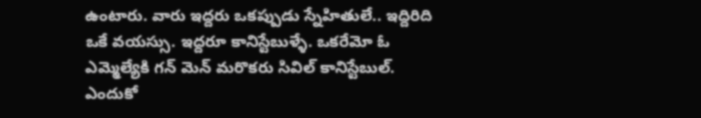ఉంటారు. వారు ఇద్దరు ఒకప్పుడు స్నేహితులే.. ఇద్దిరిది ఒకే వయస్సు. ఇద్దరూ కానిస్టేబుళ్ళే. ఒకరేమో ఓ ఎమ్మెల్యేకి గన్ మెన్ మరొకరు సివిల్ కానిస్టేబుల్. ఎందుకో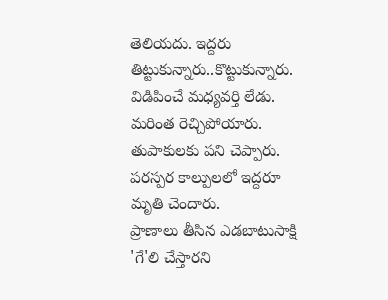తెలియదు. ఇద్దరు తిట్టుకున్నారు..కొట్టుకున్నారు. విడిపించే మధ్యవర్తి లేడు. మరింత రెచ్చిపోయారు. తుపాకులకు పని చెప్పారు. పరస్పర కాల్పులలో ఇద్దరూ మృతి చెందారు.
ప్రాణాలు తీసిన ఎడబాటుసాక్షి
'గే'లి చేస్తారని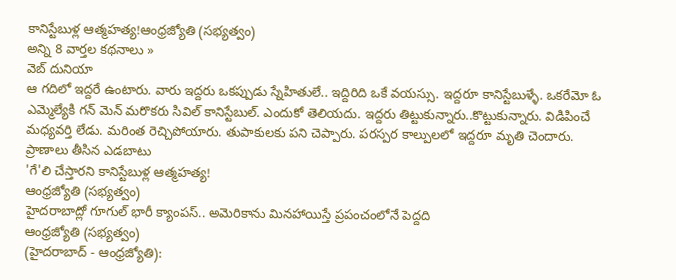కానిస్టేబుళ్ల ఆత్మహత్య!ఆంధ్రజ్యోతి (సభ్యత్వం)
అన్ని 8 వార్తల కథనాలు »
వెబ్ దునియా
ఆ గదిలో ఇద్దరే ఉంటారు. వారు ఇద్దరు ఒకప్పుడు స్నేహితులే.. ఇద్దిరిది ఒకే వయస్సు. ఇద్దరూ కానిస్టేబుళ్ళే. ఒకరేమో ఓ ఎమ్మెల్యేకి గన్ మెన్ మరొకరు సివిల్ కానిస్టేబుల్. ఎందుకో తెలియదు. ఇద్దరు తిట్టుకున్నారు..కొట్టుకున్నారు. విడిపించే మధ్యవర్తి లేడు. మరింత రెచ్చిపోయారు. తుపాకులకు పని చెప్పారు. పరస్పర కాల్పులలో ఇద్దరూ మృతి చెందారు.
ప్రాణాలు తీసిన ఎడబాటు
'గే'లి చేస్తారని కానిస్టేబుళ్ల ఆత్మహత్య!
ఆంధ్రజ్యోతి (సభ్యత్వం)
హైదరాబాద్లో గూగుల్ భారీ క్యాంపస్.. అమెరికాను మినహాయిస్తే ప్రపంచంలోనే పెద్దది
ఆంధ్రజ్యోతి (సభ్యత్వం)
(హైదరాబాద్ - ఆంధ్రజ్యోతి):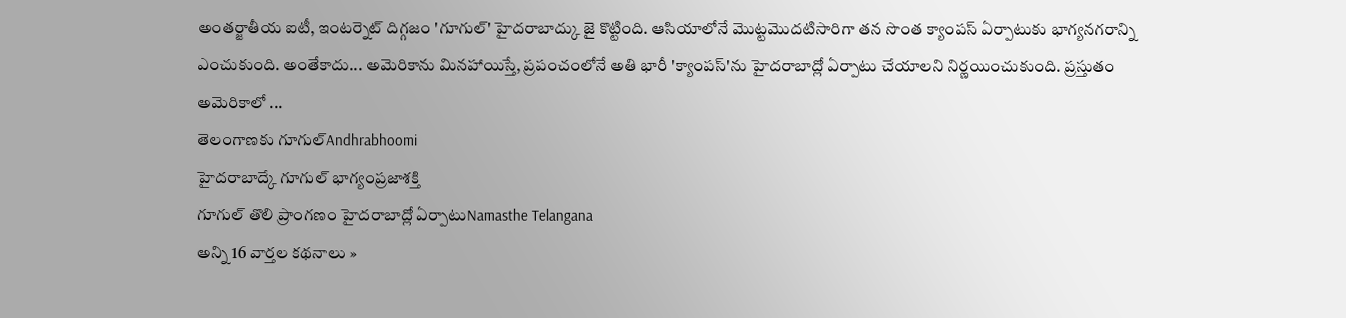అంతర్జాతీయ ఐటీ, ఇంటర్నెట్ దిగ్గజం 'గూగుల్' హైదరాబాద్కు జై కొట్టింది. ఆసియాలోనే మొట్టమొదటిసారిగా తన సొంత క్యాంపస్ ఏర్పాటుకు భాగ్యనగరాన్ని ఎంచుకుంది. అంతేకాదు... అమెరికాను మినహాయిస్తే, ప్రపంచంలోనే అతి భారీ 'క్యాంపస్'ను హైదరాబాద్లో ఏర్పాటు చేయాలని నిర్ణయించుకుంది. ప్రస్తుతం అమెరికాలో ...
తెలంగాణకు గూగుల్Andhrabhoomi
హైదరాబాద్కే గూగుల్ భాగ్యంప్రజాశక్తి
గూగుల్ తొలి ప్రాంగణం హైదరాబాద్లో ఏర్పాటుNamasthe Telangana
అన్ని 16 వార్తల కథనాలు »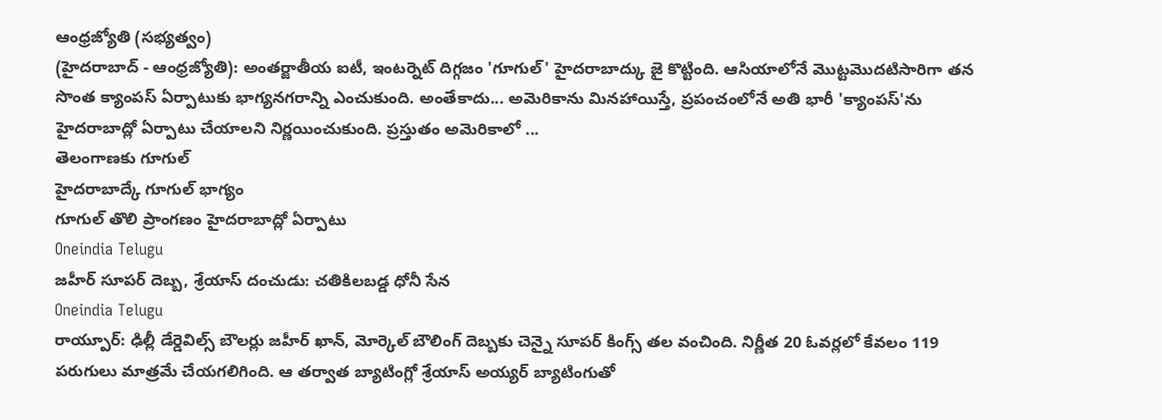ఆంధ్రజ్యోతి (సభ్యత్వం)
(హైదరాబాద్ - ఆంధ్రజ్యోతి): అంతర్జాతీయ ఐటీ, ఇంటర్నెట్ దిగ్గజం 'గూగుల్' హైదరాబాద్కు జై కొట్టింది. ఆసియాలోనే మొట్టమొదటిసారిగా తన సొంత క్యాంపస్ ఏర్పాటుకు భాగ్యనగరాన్ని ఎంచుకుంది. అంతేకాదు... అమెరికాను మినహాయిస్తే, ప్రపంచంలోనే అతి భారీ 'క్యాంపస్'ను హైదరాబాద్లో ఏర్పాటు చేయాలని నిర్ణయించుకుంది. ప్రస్తుతం అమెరికాలో ...
తెలంగాణకు గూగుల్
హైదరాబాద్కే గూగుల్ భాగ్యం
గూగుల్ తొలి ప్రాంగణం హైదరాబాద్లో ఏర్పాటు
Oneindia Telugu
జహీర్ సూపర్ దెబ్బ, శ్రేయాస్ దంచుడు: చతికిలబడ్డ ధోనీ సేన
Oneindia Telugu
రాయ్పూర్: ఢిల్లీ డేర్డెవిల్స్ బౌలర్లు జహీర్ ఖాన్, మోర్కెల్ బౌలింగ్ దెబ్బకు చెన్నై సూపర్ కింగ్స్ తల వంచింది. నిర్ణీత 20 ఓవర్లలో కేవలం 119 పరుగులు మాత్రమే చేయగలిగింది. ఆ తర్వాత బ్యాటింగ్లో శ్రేయాస్ అయ్యర్ బ్యాటింగుతో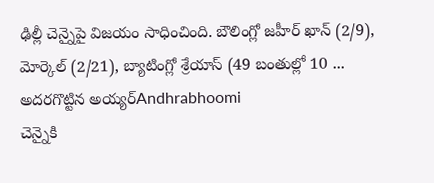ఢిల్లీ చెన్నైపై విజయం సాధించింది. బౌలింగ్లో జహీర్ ఖాన్ (2/9), మోర్కెల్ (2/21), బ్యాటింగ్లో శ్రేయాస్ (49 బంతుల్లో 10 ...
అదరగొట్టిన అయ్యర్Andhrabhoomi
చెన్నైకి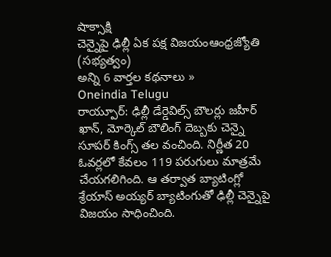షాక్సాక్షి
చెన్నైపై ఢిల్లీ ఏక పక్ష విజయంఆంధ్రజ్యోతి (సభ్యత్వం)
అన్ని 6 వార్తల కథనాలు »
Oneindia Telugu
రాయ్పూర్: ఢిల్లీ డేర్డెవిల్స్ బౌలర్లు జహీర్ ఖాన్, మోర్కెల్ బౌలింగ్ దెబ్బకు చెన్నై సూపర్ కింగ్స్ తల వంచింది. నిర్ణీత 20 ఓవర్లలో కేవలం 119 పరుగులు మాత్రమే చేయగలిగింది. ఆ తర్వాత బ్యాటింగ్లో శ్రేయాస్ అయ్యర్ బ్యాటింగుతో ఢిల్లీ చెన్నైపై విజయం సాధించింది.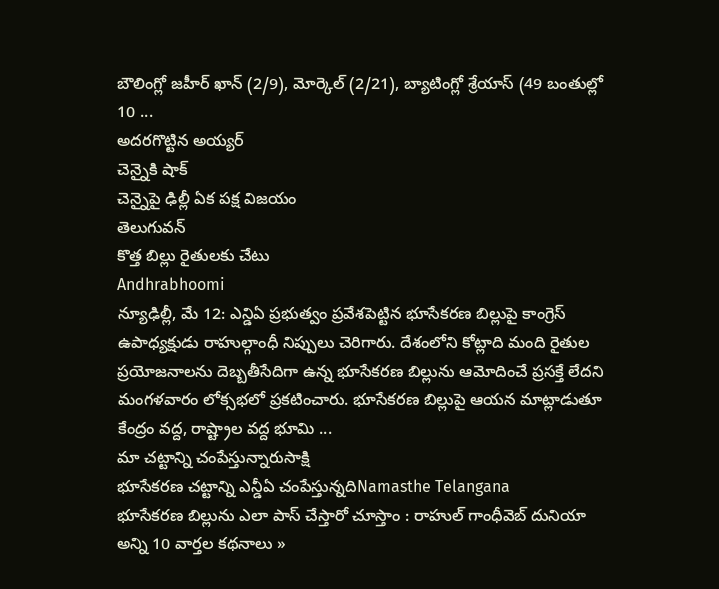బౌలింగ్లో జహీర్ ఖాన్ (2/9), మోర్కెల్ (2/21), బ్యాటింగ్లో శ్రేయాస్ (49 బంతుల్లో 10 ...
అదరగొట్టిన అయ్యర్
చెన్నైకి షాక్
చెన్నైపై ఢిల్లీ ఏక పక్ష విజయం
తెలుగువన్
కొత్త బిల్లు రైతులకు చేటు
Andhrabhoomi
న్యూఢిల్లీ, మే 12: ఎన్డిఏ ప్రభుత్వం ప్రవేశపెట్టిన భూసేకరణ బిల్లుపై కాంగ్రెస్ ఉపాధ్యక్షుడు రాహుల్గాంధీ నిప్పులు చెరిగారు. దేశంలోని కోట్లాది మంది రైతుల ప్రయోజనాలను దెబ్బతీసేదిగా ఉన్న భూసేకరణ బిల్లును ఆమోదించే ప్రసక్తే లేదని మంగళవారం లోక్సభలో ప్రకటించారు. భూసేకరణ బిల్లుపై ఆయన మాట్లాడుతూ కేంద్రం వద్ద, రాష్ట్రాల వద్ద భూమి ...
మా చట్టాన్ని చంపేస్తున్నారుసాక్షి
భూసేకరణ చట్టాన్ని ఎన్డీఏ చంపేస్తున్నదిNamasthe Telangana
భూసేకరణ బిల్లును ఎలా పాస్ చేస్తారో చూస్తాం : రాహుల్ గాంధీవెబ్ దునియా
అన్ని 10 వార్తల కథనాలు »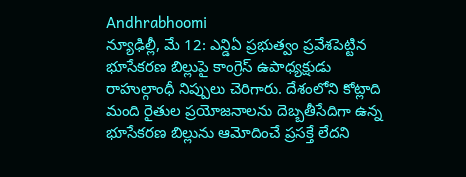Andhrabhoomi
న్యూఢిల్లీ, మే 12: ఎన్డిఏ ప్రభుత్వం ప్రవేశపెట్టిన భూసేకరణ బిల్లుపై కాంగ్రెస్ ఉపాధ్యక్షుడు రాహుల్గాంధీ నిప్పులు చెరిగారు. దేశంలోని కోట్లాది మంది రైతుల ప్రయోజనాలను దెబ్బతీసేదిగా ఉన్న భూసేకరణ బిల్లును ఆమోదించే ప్రసక్తే లేదని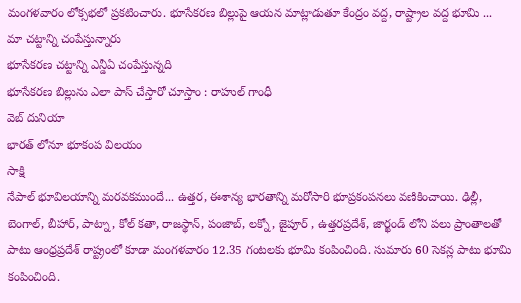మంగళవారం లోక్సభలో ప్రకటించారు. భూసేకరణ బిల్లుపై ఆయన మాట్లాడుతూ కేంద్రం వద్ద, రాష్ట్రాల వద్ద భూమి ...
మా చట్టాన్ని చంపేస్తున్నారు
భూసేకరణ చట్టాన్ని ఎన్డీఏ చంపేస్తున్నది
భూసేకరణ బిల్లును ఎలా పాస్ చేస్తారో చూస్తాం : రాహుల్ గాంధీ
వెబ్ దునియా
భారత్ లోనూ భూకంప విలయం
సాక్షి
నేపాల్ భూవిలయాన్ని మరవకముందే... ఉత్తర, ఈశాన్య భారతాన్ని మరోసారి భూప్రకంపనలు వణికించాయి. ఢిల్లీ, బెంగాల్, బీహార్, పాట్నా, కోల్ కతా, రాజస్థాన్, పంజాబ్, లక్నో, జైపూర్ , ఉత్తరప్రదేశ్, జార్ఖండ్ లోని పలు ప్రాంతాలతో పాటు ఆంధ్రప్రదేశ్ రాష్ట్రంలో కూడా మంగళవారం 12.35 గంటలకు భూమి కంపించింది. సుమారు 60 సెకన్ల పాటు భూమి కంపించింది.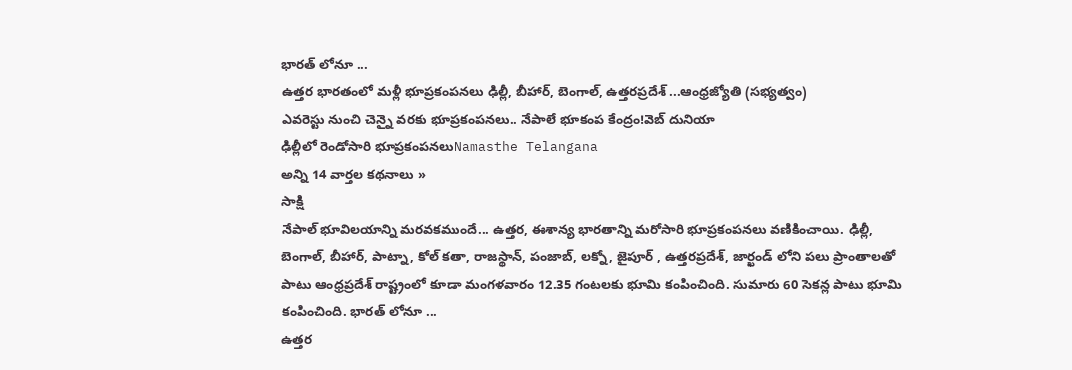భారత్ లోనూ ...
ఉత్తర భారతంలో మళ్లీ భూప్రకంపనలు ఢిల్లీ, బీహార్, బెంగాల్, ఉత్తరప్రదేశ్ ...ఆంధ్రజ్యోతి (సభ్యత్వం)
ఎవరెస్టు నుంచి చెన్నై వరకు భూప్రకంపనలు.. నేపాలే భూకంప కేంద్రం!వెబ్ దునియా
ఢిల్లీలో రెండోసారి భూప్రకంపనలుNamasthe Telangana
అన్ని 14 వార్తల కథనాలు »
సాక్షి
నేపాల్ భూవిలయాన్ని మరవకముందే... ఉత్తర, ఈశాన్య భారతాన్ని మరోసారి భూప్రకంపనలు వణికించాయి. ఢిల్లీ, బెంగాల్, బీహార్, పాట్నా, కోల్ కతా, రాజస్థాన్, పంజాబ్, లక్నో, జైపూర్ , ఉత్తరప్రదేశ్, జార్ఖండ్ లోని పలు ప్రాంతాలతో పాటు ఆంధ్రప్రదేశ్ రాష్ట్రంలో కూడా మంగళవారం 12.35 గంటలకు భూమి కంపించింది. సుమారు 60 సెకన్ల పాటు భూమి కంపించింది. భారత్ లోనూ ...
ఉత్తర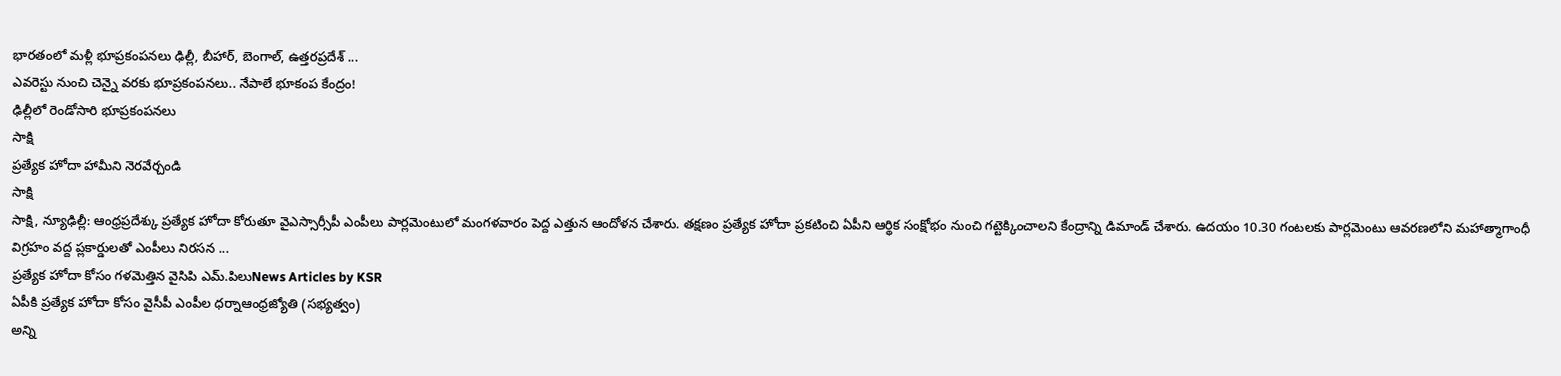భారతంలో మళ్లీ భూప్రకంపనలు ఢిల్లీ, బీహార్, బెంగాల్, ఉత్తరప్రదేశ్ ...
ఎవరెస్టు నుంచి చెన్నై వరకు భూప్రకంపనలు.. నేపాలే భూకంప కేంద్రం!
ఢిల్లీలో రెండోసారి భూప్రకంపనలు
సాక్షి
ప్రత్యేక హోదా హామీని నెరవేర్చండి
సాక్షి
సాక్షి, న్యూఢిల్లీ: ఆంధ్రప్రదేశ్కు ప్రత్యేక హోదా కోరుతూ వైఎస్సార్సీపీ ఎంపీలు పార్లమెంటులో మంగళవారం పెద్ద ఎత్తున ఆందోళన చేశారు. తక్షణం ప్రత్యేక హోదా ప్రకటించి ఏపీని ఆర్థిక సంక్షోభం నుంచి గట్టెక్కించాలని కేంద్రాన్ని డిమాండ్ చేశారు. ఉదయం 10.30 గంటలకు పార్లమెంటు ఆవరణలోని మహాత్మాగాంధీ విగ్రహం వద్ద ప్లకార్డులతో ఎంపీలు నిరసన ...
ప్రత్యేక హోదా కోసం గళమెత్తిన వైసిపి ఎమ్.పిలుNews Articles by KSR
ఏపీకి ప్రత్యేక హోదా కోసం వైసీపీ ఎంపీల ధర్నాఆంధ్రజ్యోతి (సభ్యత్వం)
అన్ని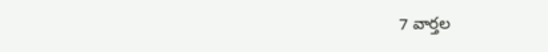7 వార్తల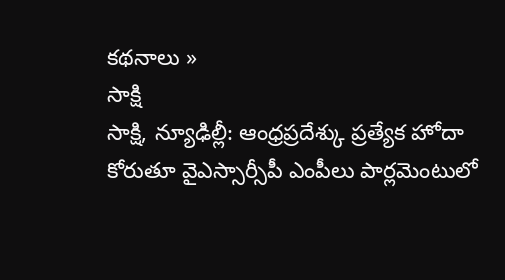కథనాలు »
సాక్షి
సాక్షి, న్యూఢిల్లీ: ఆంధ్రప్రదేశ్కు ప్రత్యేక హోదా కోరుతూ వైఎస్సార్సీపీ ఎంపీలు పార్లమెంటులో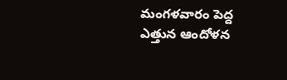మంగళవారం పెద్ద ఎత్తున ఆందోళన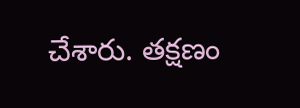చేశారు. తక్షణం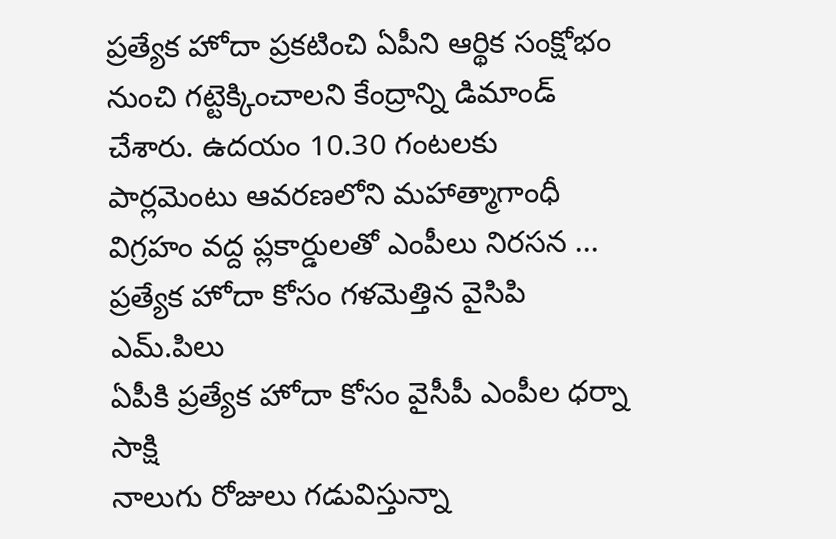ప్రత్యేక హోదా ప్రకటించి ఏపీని ఆర్థిక సంక్షోభం నుంచి గట్టెక్కించాలని కేంద్రాన్ని డిమాండ్ చేశారు. ఉదయం 10.30 గంటలకు పార్లమెంటు ఆవరణలోని మహాత్మాగాంధీ విగ్రహం వద్ద ప్లకార్డులతో ఎంపీలు నిరసన ...
ప్రత్యేక హోదా కోసం గళమెత్తిన వైసిపి ఎమ్.పిలు
ఏపీకి ప్రత్యేక హోదా కోసం వైసీపీ ఎంపీల ధర్నా
సాక్షి
నాలుగు రోజులు గడువిస్తున్నా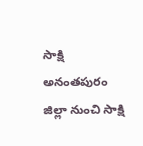సాక్షి
అనంతపురం జిల్లా నుంచి సాక్షి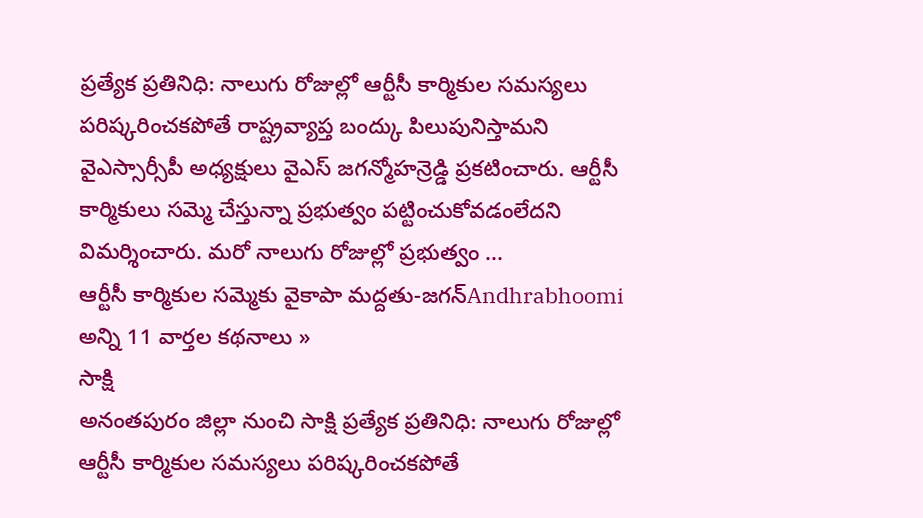ప్రత్యేక ప్రతినిధి: నాలుగు రోజుల్లో ఆర్టీసీ కార్మికుల సమస్యలు పరిష్కరించకపోతే రాష్ట్రవ్యాప్త బంద్కు పిలుపునిస్తామని వైఎస్సార్సీపీ అధ్యక్షులు వైఎస్ జగన్మోహన్రెడ్డి ప్రకటించారు. ఆర్టీసీ కార్మికులు సమ్మె చేస్తున్నా ప్రభుత్వం పట్టించుకోవడంలేదని విమర్శించారు. మరో నాలుగు రోజుల్లో ప్రభుత్వం ...
ఆర్టీసీ కార్మికుల సమ్మెకు వైకాపా మద్దతు-జగన్Andhrabhoomi
అన్ని 11 వార్తల కథనాలు »
సాక్షి
అనంతపురం జిల్లా నుంచి సాక్షి ప్రత్యేక ప్రతినిధి: నాలుగు రోజుల్లో ఆర్టీసీ కార్మికుల సమస్యలు పరిష్కరించకపోతే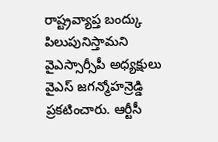రాష్ట్రవ్యాప్త బంద్కు పిలుపునిస్తామని వైఎస్సార్సీపీ అధ్యక్షులు వైఎస్ జగన్మోహన్రెడ్డి ప్రకటించారు. ఆర్టీసీ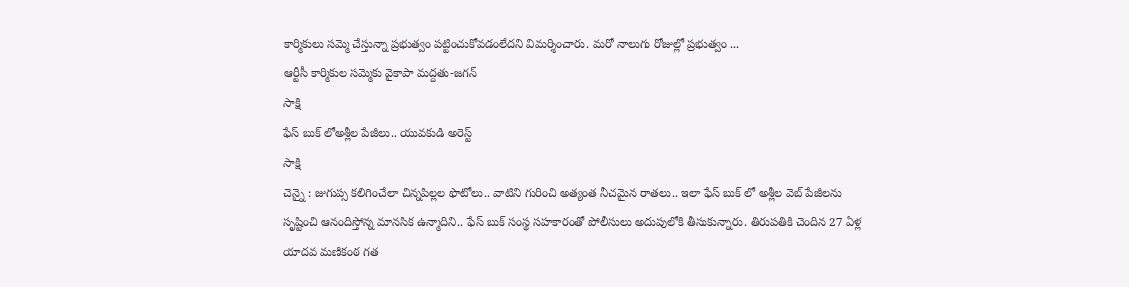కార్మికులు సమ్మె చేస్తున్నా ప్రభుత్వం పట్టించుకోవడంలేదని విమర్శించారు. మరో నాలుగు రోజుల్లో ప్రభుత్వం ...
ఆర్టీసీ కార్మికుల సమ్మెకు వైకాపా మద్దతు-జగన్
సాక్షి
ఫేస్ బుక్ లోఅశ్లీల పేజీలు.. యువకుడి అరెస్ట్
సాక్షి
చెన్నై : జుగుప్స కలిగించేలా చిన్నపిల్లల ఫొటోలు.. వాటిని గురించి అత్యంత నీచమైన రాతలు.. ఇలా ఫేస్ బుక్ లో అశ్లీల వెబ్ పేజీలను సృష్టించి ఆనందిస్తోన్న మానసిక ఉన్మాదిని.. ఫేస్ బుక్ సంస్థ సహకారంతో పోలీసులు అదుపులోకి తీసుకున్నారు. తిరుపతికి చెందిన 27 ఏళ్ల యాదవ మణికంఠ గత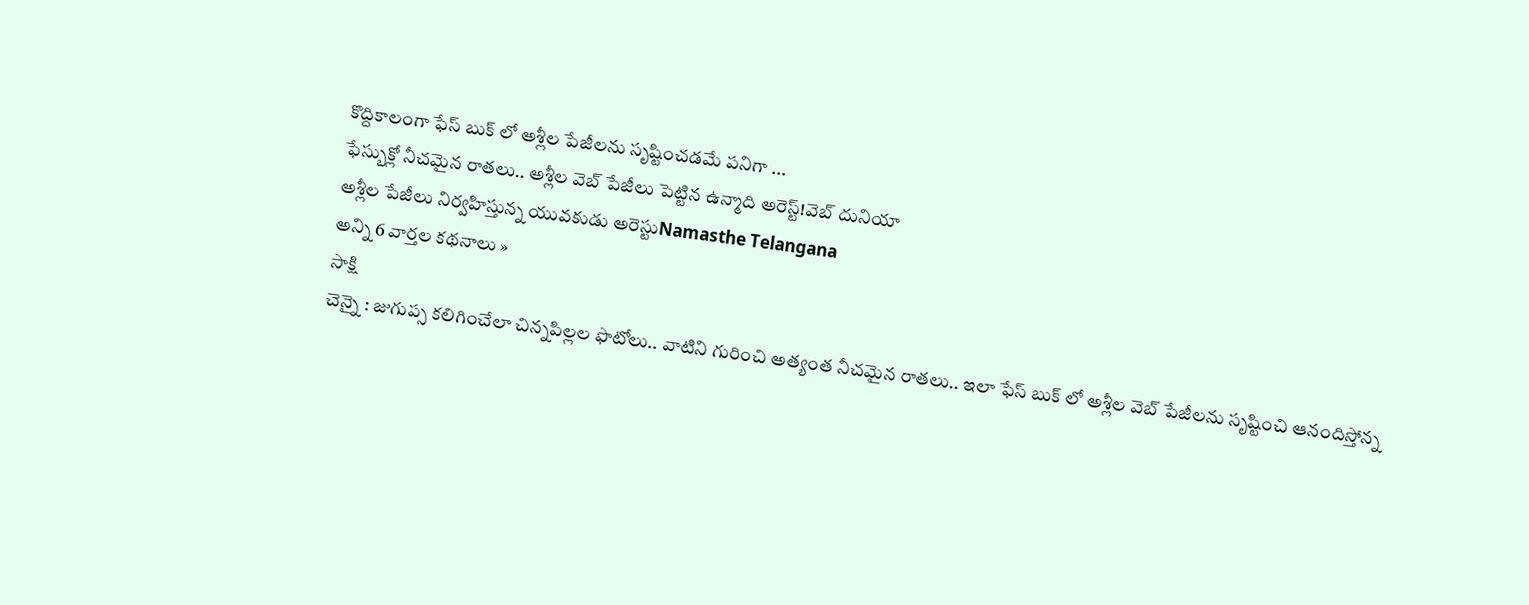కొద్దికాలంగా ఫేస్ బుక్ లో అశ్లీల పేజీలను సృష్టించడమే పనిగా ...
ఫేస్బుక్లో నీచమైన రాతలు.. అశ్లీల వెబ్ పేజీలు పెట్టిన ఉన్మాది అరెస్ట్!వెబ్ దునియా
అశ్లీల పేజీలు నిర్వహిస్తున్న యువకుడు అరెస్టుNamasthe Telangana
అన్ని 6 వార్తల కథనాలు »
సాక్షి
చెన్నై : జుగుప్స కలిగించేలా చిన్నపిల్లల ఫొటోలు.. వాటిని గురించి అత్యంత నీచమైన రాతలు.. ఇలా ఫేస్ బుక్ లో అశ్లీల వెబ్ పేజీలను సృష్టించి ఆనందిస్తోన్న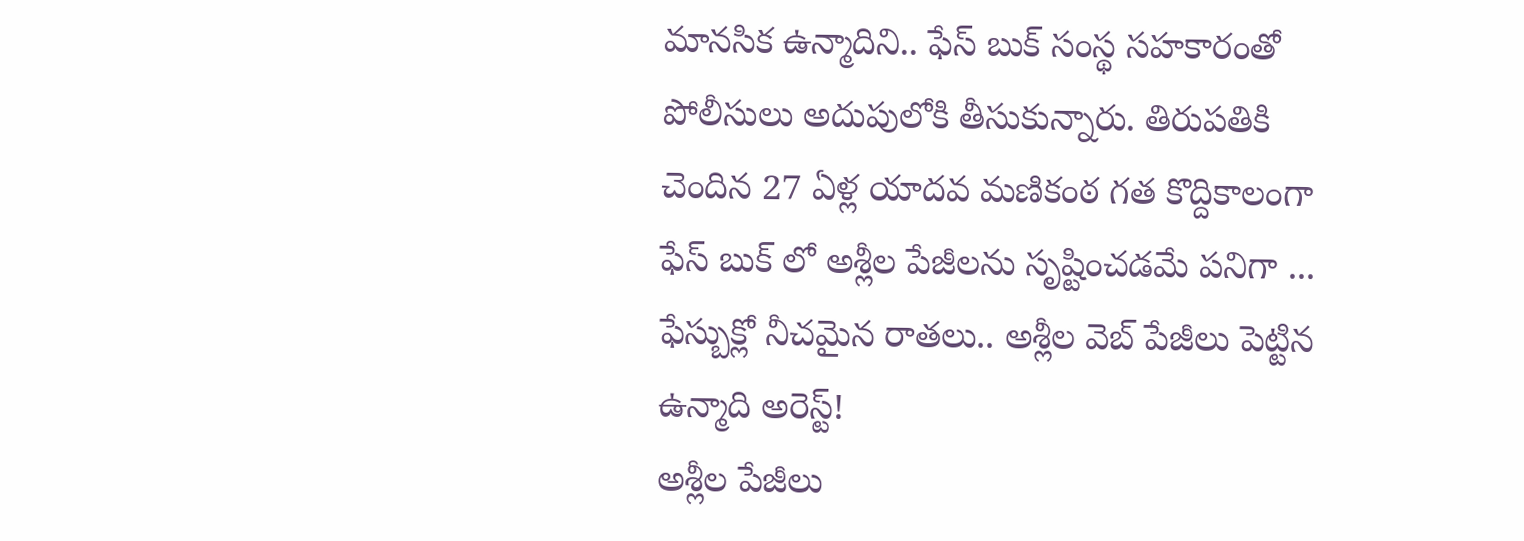మానసిక ఉన్మాదిని.. ఫేస్ బుక్ సంస్థ సహకారంతో పోలీసులు అదుపులోకి తీసుకున్నారు. తిరుపతికి చెందిన 27 ఏళ్ల యాదవ మణికంఠ గత కొద్దికాలంగా ఫేస్ బుక్ లో అశ్లీల పేజీలను సృష్టించడమే పనిగా ...
ఫేస్బుక్లో నీచమైన రాతలు.. అశ్లీల వెబ్ పేజీలు పెట్టిన ఉన్మాది అరెస్ట్!
అశ్లీల పేజీలు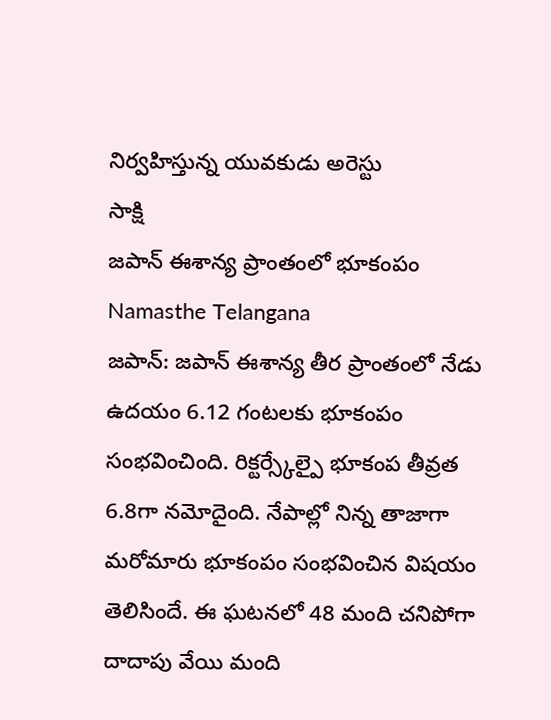నిర్వహిస్తున్న యువకుడు అరెస్టు
సాక్షి
జపాన్ ఈశాన్య ప్రాంతంలో భూకంపం
Namasthe Telangana
జపాన్: జపాన్ ఈశాన్య తీర ప్రాంతంలో నేడు ఉదయం 6.12 గంటలకు భూకంపం సంభవించింది. రిక్టర్స్కేల్పై భూకంప తీవ్రత 6.8గా నమోదైంది. నేపాల్లో నిన్న తాజాగా మరోమారు భూకంపం సంభవించిన విషయం తెలిసిందే. ఈ ఘటనలో 48 మంది చనిపోగా దాదాపు వేయి మంది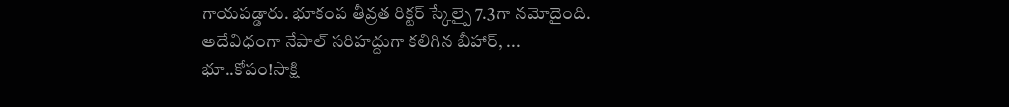గాయపడ్డారు. భూకంప తీవ్రత రిక్టర్ స్కేల్పై 7.3గా నమోదైంది. అదేవిధంగా నేపాల్ సరిహద్దుగా కలిగిన బీహార్, ...
భూ..కోపం!సాక్షి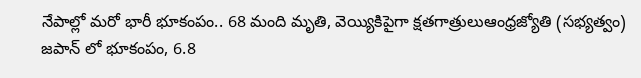నేపాల్లో మరో భారీ భూకంపం.. 68 మంది మృతి, వెయ్యికిపైగా క్షతగాత్రులుఆంధ్రజ్యోతి (సభ్యత్వం)
జపాన్ లో భూకంపం, 6.8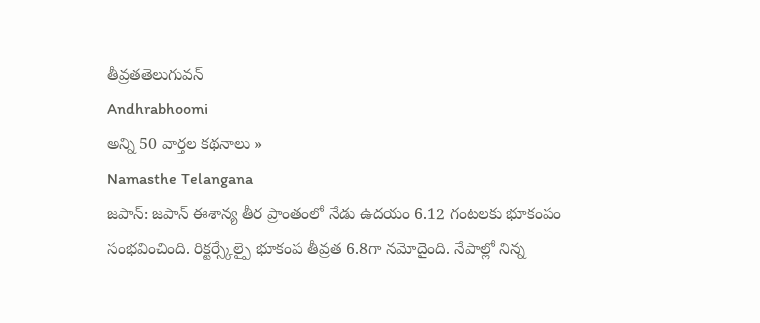తీవ్రతతెలుగువన్
Andhrabhoomi
అన్ని 50 వార్తల కథనాలు »
Namasthe Telangana
జపాన్: జపాన్ ఈశాన్య తీర ప్రాంతంలో నేడు ఉదయం 6.12 గంటలకు భూకంపం సంభవించింది. రిక్టర్స్కేల్పై భూకంప తీవ్రత 6.8గా నమోదైంది. నేపాల్లో నిన్న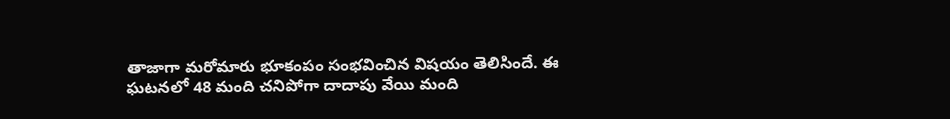తాజాగా మరోమారు భూకంపం సంభవించిన విషయం తెలిసిందే. ఈ ఘటనలో 48 మంది చనిపోగా దాదాపు వేయి మంది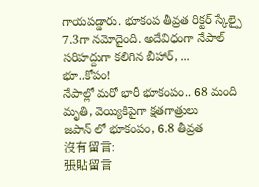గాయపడ్డారు. భూకంప తీవ్రత రిక్టర్ స్కేల్పై 7.3గా నమోదైంది. అదేవిధంగా నేపాల్ సరిహద్దుగా కలిగిన బీహార్, ...
భూ..కోపం!
నేపాల్లో మరో భారీ భూకంపం.. 68 మంది మృతి, వెయ్యికిపైగా క్షతగాత్రులు
జపాన్ లో భూకంపం, 6.8 తీవ్రత
沒有留言:
張貼留言